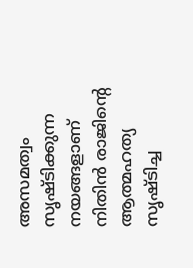അസമത്വം സൃഷ്ടിക്കുന്ന നയങ്ങളാണ് നിതിൻ രാജിൻ്റെ ആത്മഹത്യ സൃഷ്ടിച്ച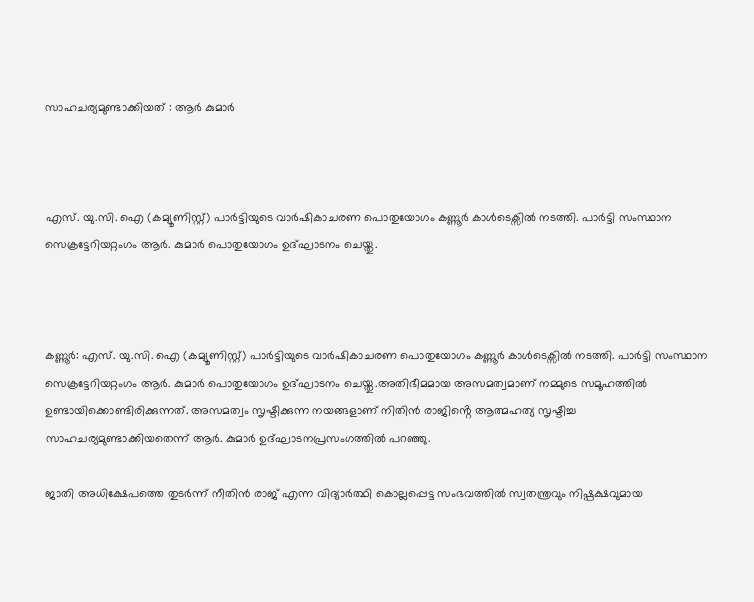സാഹചര്യമുണ്ടാക്കിയത് : ആർ കുമാർ



എസ്. യു.സി. ഐ (കമ്യൂണിസ്റ്റ്) പാർട്ടിയുടെ വാർഷികാചരണ പൊതുയോഗം കണ്ണൂർ കാൾടെക്സിൽ നടത്തി. പാർട്ടി സംസ്ഥാന സെക്രട്ടേറിയറ്റംഗം ആർ. കുമാർ പൊതുയോഗം ഉദ്ഘാടനം ചെയ്തു.



കണ്ണൂർ: എസ്. യു.സി. ഐ (കമ്യൂണിസ്റ്റ്) പാർട്ടിയുടെ വാർഷികാചരണ പൊതുയോഗം കണ്ണൂർ കാൾടെക്സിൽ നടത്തി. പാർട്ടി സംസ്ഥാന സെക്രട്ടേറിയറ്റംഗം ആർ. കുമാർ പൊതുയോഗം ഉദ്ഘാടനം ചെയ്തു.അതിഭീമമായ അസമത്വമാണ് നമ്മുടെ സമൂഹത്തിൽ ഉണ്ടായിക്കൊണ്ടിരിക്കുന്നത്. അസമത്വം സൃഷ്ടിക്കുന്ന നയങ്ങളാണ് നിതിൻ രാജിൻ്റെ ആത്മഹത്യ സൃഷ്ടിച്ച സാഹചര്യമുണ്ടാക്കിയതെന്ന് ആർ. കുമാർ ഉദ്ഘാടനപ്രസംഗത്തിൽ പറഞ്ഞു.

ജാതി അധിക്ഷേപത്തെ തുടർന്ന് നീതിൻ രാജ് എന്ന വിദ്യാർത്ഥി കൊല്ലപ്പെട്ട സംഭവത്തിൽ സ്വതന്ത്രവും നിഷ്പക്ഷവുമായ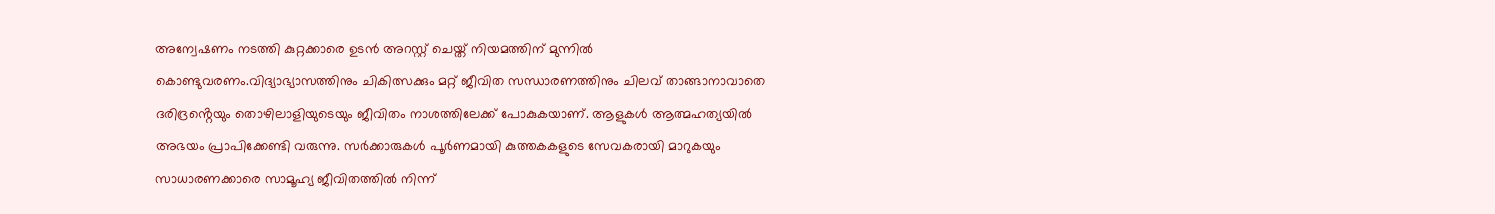അന്വേഷണം നടത്തി കുറ്റക്കാരെ ഉടൻ അറസ്റ്റ് ചെയ്ത് നിയമത്തിന് മുന്നിൽ കൊണ്ടുവരണം.വിദ്യാഭ്യാസത്തിനും ചികിത്സക്കും മറ്റ് ജീവിത സന്ധാരണത്തിനും ചിലവ് താങ്ങാനാവാതെ ദരിദ്രൻ്റെയും തൊഴിലാളിയുടെയും ജീവിതം നാശത്തിലേക്ക് പോകുകയാണ്. ആളുകൾ ആത്മഹത്യയിൽ അഭയം പ്രാപിക്കേണ്ടി വരുന്നു. സർക്കാരുകൾ പൂർണമായി കുത്തകകളുടെ സേവകരായി മാറുകയും സാധാരണക്കാരെ സാമൂഹ്യ ജീവിതത്തിൽ നിന്ന്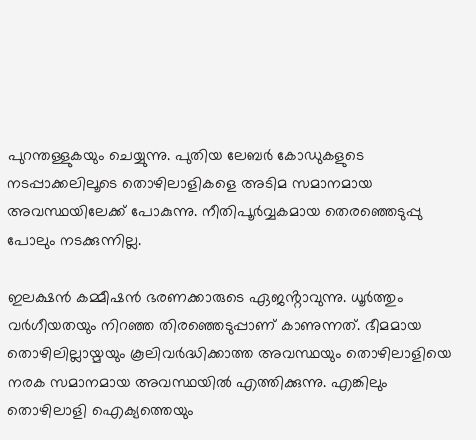പുറന്തള്ളുകയും ചെയ്യുന്നു. പുതിയ ലേബർ കോഡുകളുടെ നടപ്പാക്കലിലൂടെ തൊഴിലാളികളെ അടിമ സമാനമായ അവസ്ഥയിലേക്ക് പോകുന്നു. നീതിപൂർവ്വകമായ തെരഞ്ഞെടുപ്പു പോലും നടക്കുന്നില്ല.

ഇലക്ഷൻ കമ്മീഷൻ ഭരണക്കാരുടെ ഏജൻ്റാവുന്നു. ധൂർത്തും വർഗീയതയും നിറഞ്ഞ തിരഞ്ഞെടുപ്പാണ് കാണുന്നത്. ഭീമമായ തൊഴിലില്ലായ്മയും കൂലിവർദ്ധിക്കാത്ത അവസ്ഥയും തൊഴിലാളിയെ നരക സമാനമായ അവസ്ഥയിൽ എത്തിക്കുന്നു. എങ്കിലും തൊഴിലാളി ഐക്യത്തെയും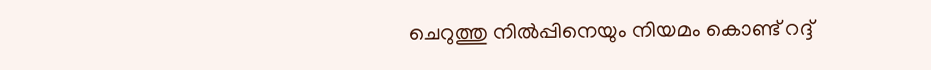ചെറുത്തു നിൽപ്പിനെയും നിയമം കൊണ്ട് റദ്ദ്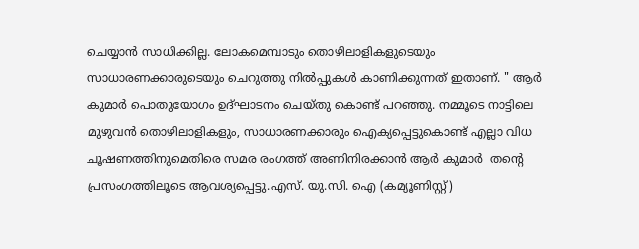ചെയ്യാൻ സാധിക്കില്ല. ലോകമെമ്പാടും തൊഴിലാളികളുടെയും സാധാരണക്കാരുടെയും ചെറുത്തു നിൽപ്പുകൾ കാണിക്കുന്നത് ഇതാണ്. " ആർ കുമാർ പൊതുയോഗം ഉദ്ഘാടനം ചെയ്തു കൊണ്ട് പറഞ്ഞു. നമ്മൂടെ നാട്ടിലെ മുഴുവൻ തൊഴിലാളികളും, സാധാരണക്കാരും ഐക്യപ്പെട്ടുകൊണ്ട് എല്ലാ വിധ ചൂഷണത്തിനുമെതിരെ സമര രംഗത്ത് അണിനിരക്കാൻ ആർ കുമാർ  തൻ്റെ പ്രസംഗത്തിലൂടെ ആവശ്യപ്പെട്ടു.എസ്. യു.സി. ഐ (കമ്യൂണിസ്റ്റ്)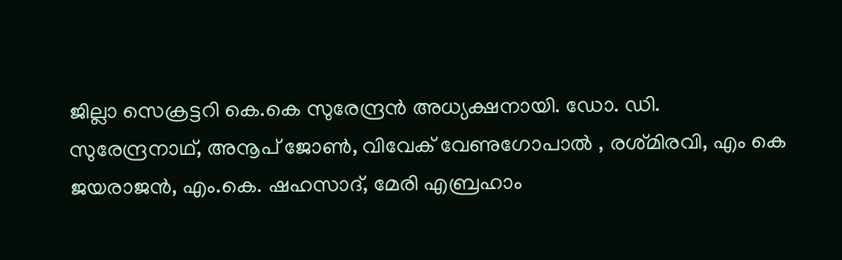ജില്ലാ സെക്രട്ടറി കെ.കെ സുരേന്ദ്രൻ അധ്യക്ഷനായി. ഡോ. ഡി. സുരേന്ദ്രനാഥ്, അനൂപ് ജോൺ, വിവേക് വേണുഗോപാൽ , രശ്‌മിരവി, എം കെ ജയരാജൻ, എം.കെ. ഷഹസാദ്, മേരി എബ്രഹാം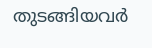തുടങ്ങിയവർ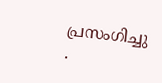പ്രസംഗിച്ചു .